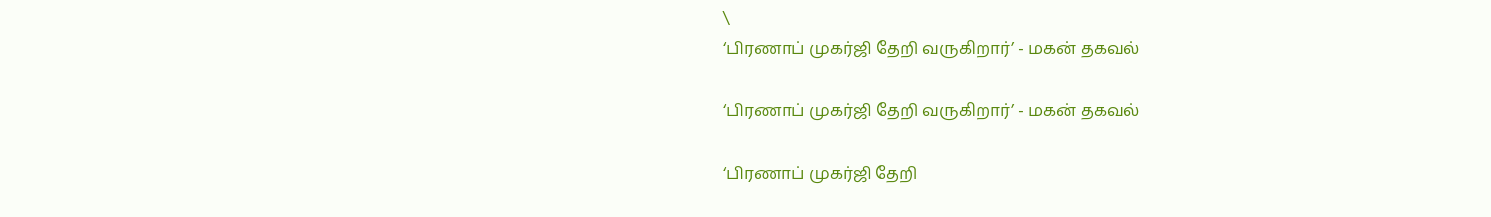\
‘பிரணாப் முகர்ஜி தேறி வருகிறார்’ - மகன் தகவல்

‘பிரணாப் முகர்ஜி தேறி வருகிறார்’ - மகன் தகவல்

‘பிரணாப் முகர்ஜி தேறி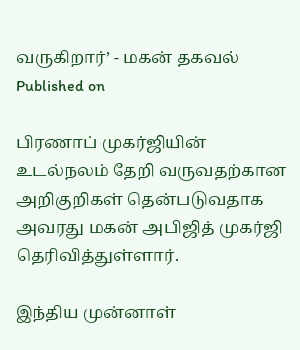வருகிறார்’ - மகன் தகவல்
Published on

பிரணாப் முகர்ஜியின் உடல்நலம் தேறி வருவதற்கான அறிகுறிகள் தென்படுவதாக அவரது மகன் அபிஜித் முகர்ஜி தெரிவித்துள்ளார்.

இந்திய முன்னாள்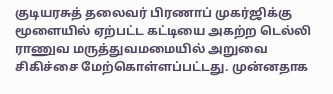குடியரசுத் தலைவர் பிரணாப் முகர்ஜிக்கு மூளையில் ஏற்பட்ட கட்டியை அகற்ற டெல்லி ராணுவ மருத்துவமமையில் அறுவை சிகிச்சை மேற்கொள்ளப்பட்டது. முன்னதாக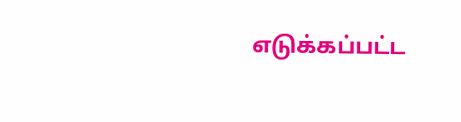எடுக்கப்பட்ட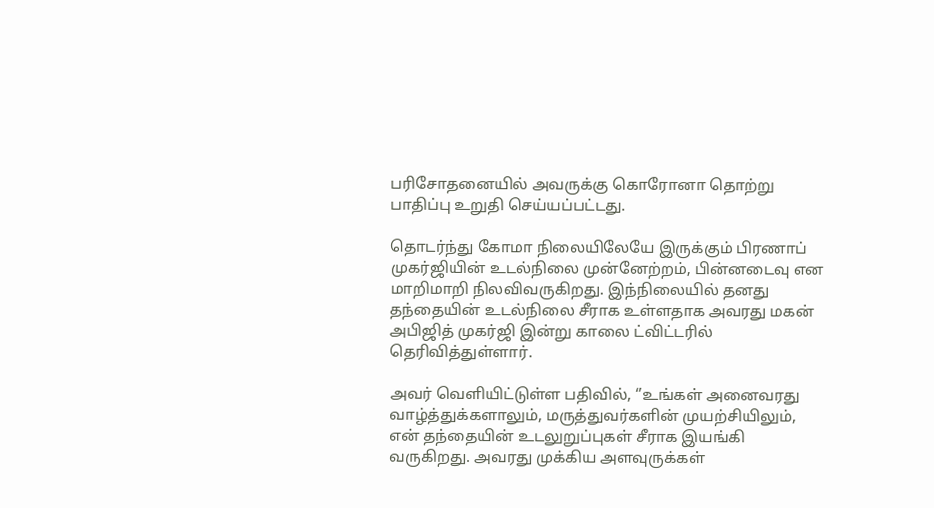பரிசோதனையில் அவருக்கு கொரோனா தொற்று பாதிப்பு உறுதி செய்யப்பட்டது.

தொடர்ந்து கோமா நிலையிலேயே இருக்கும் பிரணாப் முகர்ஜியின் உடல்நிலை முன்னேற்றம், பின்னடைவு என மாறிமாறி நிலவிவருகிறது. இந்நிலையில் தனது தந்தையின் உடல்நிலை சீராக உள்ளதாக அவரது மகன் அபிஜித் முகர்ஜி இன்று காலை ட்விட்டரில் தெரிவித்துள்ளார்.

அவர் வெளியிட்டுள்ள பதிவில், ‘’உங்கள் அனைவரது வாழ்த்துக்களாலும், மருத்துவர்களின் முயற்சியிலும், என் தந்தையின் உடலுறுப்புகள் சீராக இயங்கி வருகிறது. அவரது முக்கிய அளவுருக்கள்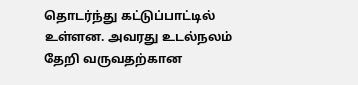தொடர்ந்து கட்டுப்பாட்டில் உள்ளன. அவரது உடல்நலம் தேறி வருவதற்கான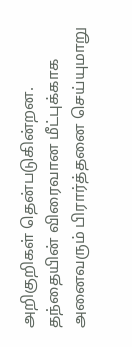அறிகுறிகள் தென்படுகின்றன. தந்தையின் விரைவான மீட்புக்காக அனைவரும் பிரார்த்தனை செய்யுமாறு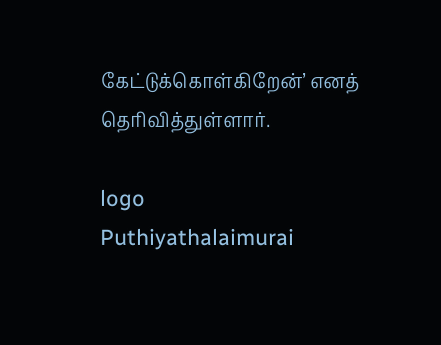கேட்டுக்கொள்கிறேன்’ எனத் தெரிவித்துள்ளார்.

logo
Puthiyathalaimurai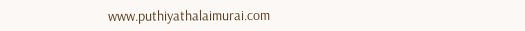www.puthiyathalaimurai.com